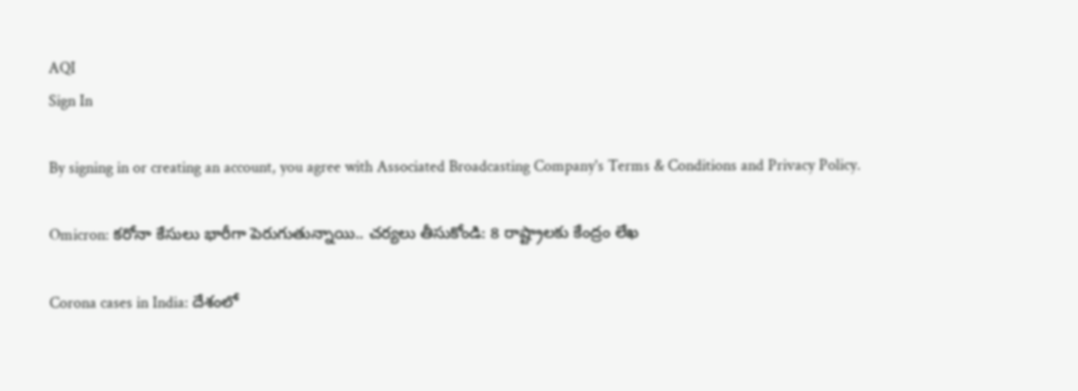AQI
Sign In

By signing in or creating an account, you agree with Associated Broadcasting Company's Terms & Conditions and Privacy Policy.

Omicron: కరోనా కేసులు భారీగా పెరుగుతున్నాయి.. చర్యలు తీసుకోండి: 8 రాష్ట్రాలకు కేంద్రం లేఖ

Corona cases in India: దేశంలో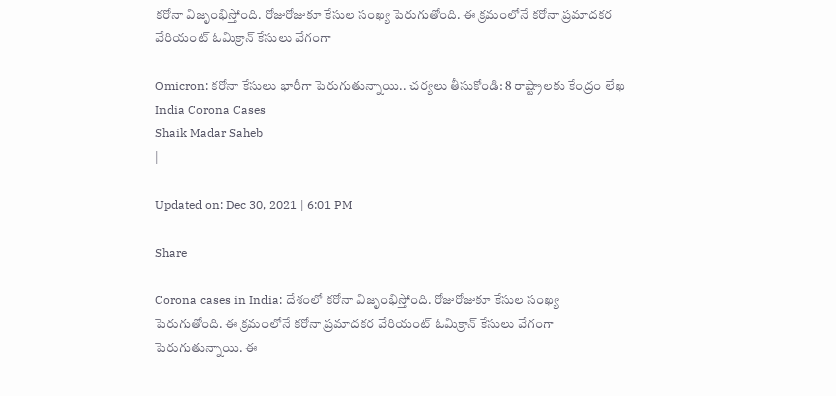కరోనా విజృంభిస్తోంది. రోజురోజుకూ కేసుల సంఖ్య పెరుగుతోంది. ఈ క్రమంలోనే కరోనా ప్రమాదకర వేరియంట్ ఓమిక్రాన్ కేసులు వేగంగా

Omicron: కరోనా కేసులు భారీగా పెరుగుతున్నాయి.. చర్యలు తీసుకోండి: 8 రాష్ట్రాలకు కేంద్రం లేఖ
India Corona Cases
Shaik Madar Saheb
|

Updated on: Dec 30, 2021 | 6:01 PM

Share

Corona cases in India: దేశంలో కరోనా విజృంభిస్తోంది. రోజురోజుకూ కేసుల సంఖ్య పెరుగుతోంది. ఈ క్రమంలోనే కరోనా ప్రమాదకర వేరియంట్ ఓమిక్రాన్ కేసులు వేగంగా పెరుగుతున్నాయి. ఈ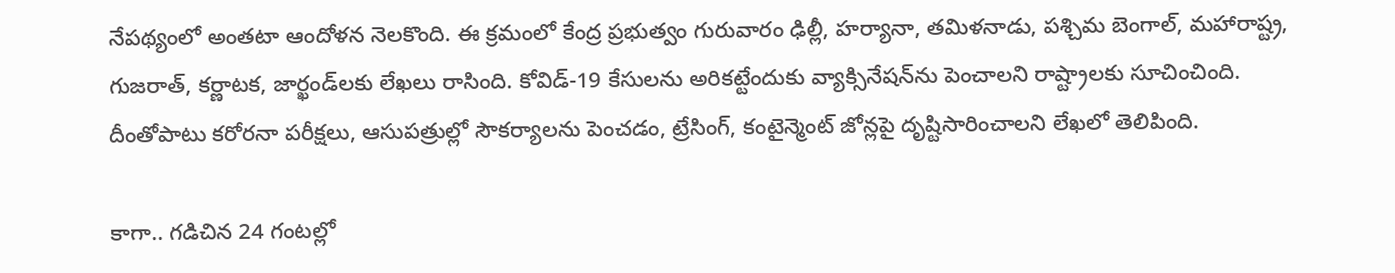నేపథ్యంలో అంతటా ఆందోళన నెలకొంది. ఈ క్రమంలో కేంద్ర ప్రభుత్వం గురువారం ఢిల్లీ, హర్యానా, తమిళనాడు, పశ్చిమ బెంగాల్, మహారాష్ట్ర, గుజరాత్, కర్ణాటక, జార్ఖండ్‌లకు లేఖలు రాసింది. కోవిడ్-19 కేసులను అరికట్టేందుకు వ్యాక్సినేషన్‌ను పెంచాలని రాష్ట్రాలకు సూచించింది. దీంతోపాటు కరోరనా పరీక్షలు, ఆసుపత్రుల్లో సౌకర్యాలను పెంచడం, ట్రేసింగ్‌, కంటైన్మెంట్‌ జోన్లపై దృష్టిసారించాలని లేఖలో తెలిపింది.

కాగా.. గడిచిన 24 గంటల్లో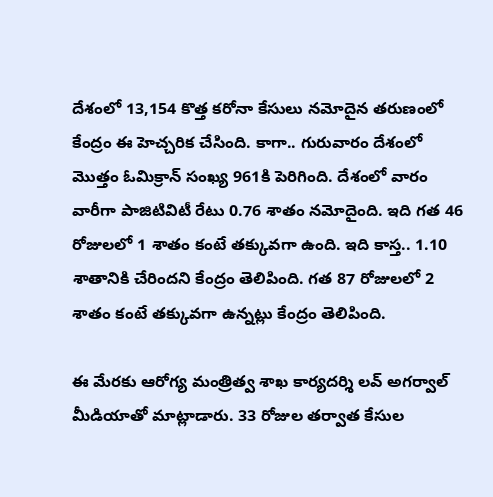దేశంలో 13,154 కొత్త కరోనా కేసులు నమోదైన తరుణంలో కేంద్రం ఈ హెచ్చరిక చేసింది. కాగా.. గురువారం దేశంలో మొత్తం ఓమిక్రాన్ సంఖ్య 961కి పెరిగింది. దేశంలో వారం వారీగా పాజిటివిటీ రేటు 0.76 శాతం నమోదైంది. ఇది గత 46 రోజులలో 1 శాతం కంటే తక్కువగా ఉంది. ఇది కాస్త.. 1.10 శాతానికి చేరిందని కేంద్రం తెలిపింది. గత 87 రోజులలో 2 శాతం కంటే తక్కువగా ఉన్నట్లు కేంద్రం తెలిపింది.

ఈ మేరకు ఆరోగ్య మంత్రిత్వ శాఖ కార్యదర్శి లవ్‌ అగర్వాల్‌ మీడియాతో మాట్లాడారు. 33 రోజుల తర్వాత కేసుల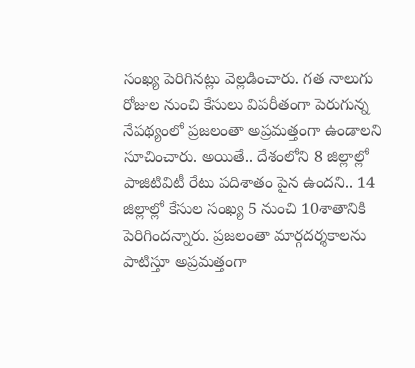సంఖ్య పెరిగినట్లు వెల్లడించారు. గత నాలుగు రోజుల నుంచి కేసులు విపరీతంగా పెరుగున్న నేపథ్యంలో ప్రజలంతా అప్రమత్తంగా ఉండాలని సూచించారు. అయితే.. దేశంలోని 8 జిల్లాల్లో పాజిటివిటీ రేటు పదిశాతం పైన ఉందని.. 14 జిల్లాల్లో కేసుల సంఖ్య 5 నుంచి 10శాతానికి పెరిగిందన్నారు. ప్రజలంతా మార్గదర్శకాలను పాటిస్తూ అప్రమత్తంగా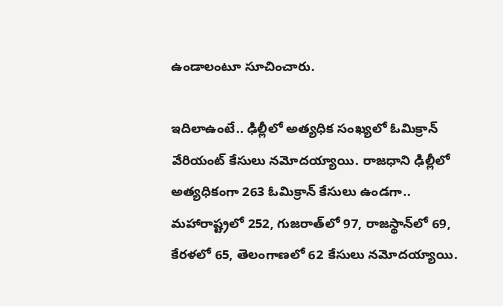ఉండాలంటూ సూచించారు.

ఇదిలాఉంటే.. ఢిల్లీలో అత్యధిక సంఖ్యలో ఓమిక్రాన్ వేరియంట్ కేసులు నమోదయ్యాయి. రాజధాని ఢిల్లీలో అత్యధికంగా 263 ఓమిక్రాన్ కేసులు ఉండగా.. మహారాష్ట్రలో 252, గుజరాత్‌లో 97, రాజస్థాన్‌లో 69, కేరళలో 65, తెలంగాణలో 62 కేసులు నమోదయ్యాయి.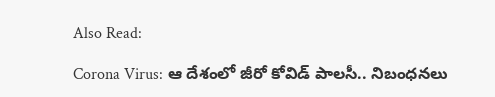Also Read:

Corona Virus: ఆ దేశంలో జీరో కోవిడ్ పాలసీ.. నిబంధనలు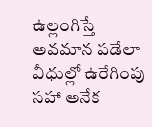ఉల్లంగిస్తే అవమాన పడేలా వీధుల్లో ఉరేగింపు సహా అనేక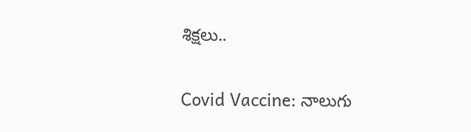శిక్షలు..

Covid Vaccine: నాలుగు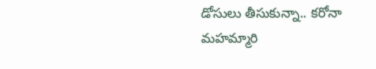డోసులు తీసుకున్నా.. కరోనా మహమ్మారి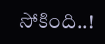సోకింది..!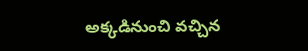అక్కడినుంచి వచ్చిన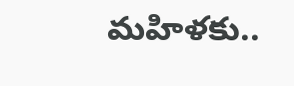మహిళకు..